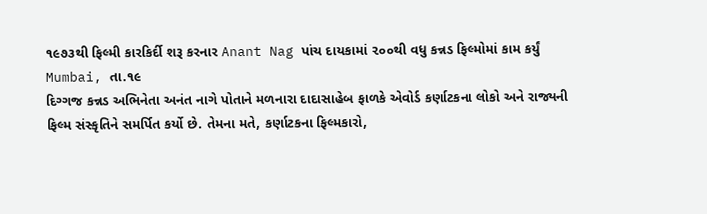૧૯૭૩થી ફિલ્મી કારકિર્દી શરૂ કરનાર Anant Nag પાંચ દાયકામાં ૨૦૦થી વધુ કન્નડ ફિલ્મોમાં કામ કર્યું
Mumbai, તા.૧૯
દિગ્ગજ કન્નડ અભિનેતા અનંત નાગે પોતાને મળનારા દાદાસાહેબ ફાળકે એવોર્ડ કર્ણાટકના લોકો અને રાજ્યની ફિલ્મ સંસ્કૃતિને સમર્પિત કર્યો છે. તેમના મતે, કર્ણાટકના ફિલ્મકારો,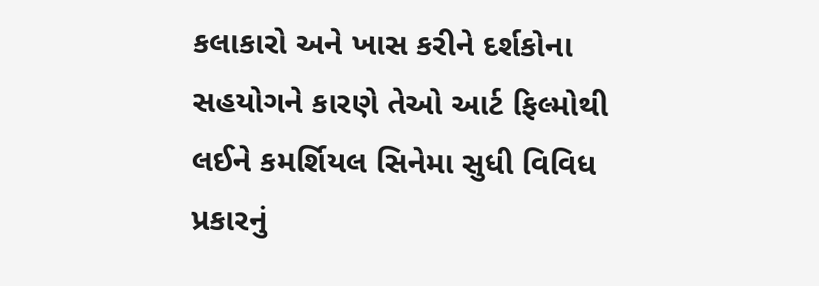કલાકારો અને ખાસ કરીને દર્શકોના સહયોગને કારણે તેઓ આર્ટ ફિલ્મોથી લઈને કમર્શિયલ સિનેમા સુધી વિવિધ પ્રકારનું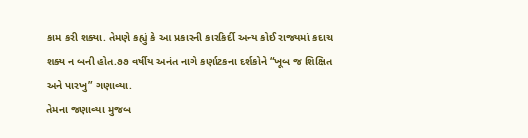કામ કરી શક્યા. તેમણે કહ્યું કે આ પ્રકારની કારકિર્દી અન્ય કોઈ રાજ્યમાં કદાચ શક્ય ન બની હોત.૭૭ વર્ષીય અનંત નાગે કર્ણાટકના દર્શકોને “ખૂબ જ શિક્ષિત અને પારખુ” ગણાવ્યા.
તેમના જણાવ્યા મુજબ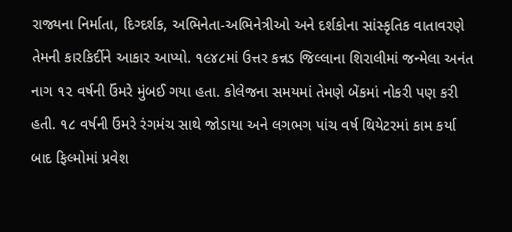રાજ્યના નિર્માતા, દિગ્દર્શક, અભિનેતા-અભિનેત્રીઓ અને દર્શકોના સાંસ્કૃતિક વાતાવરણે તેમની કારકિર્દીને આકાર આપ્યો. ૧૯૪૮માં ઉત્તર કન્નડ જિલ્લાના શિરાલીમાં જન્મેલા અનંત નાગ ૧૨ વર્ષની ઉંમરે મુંબઈ ગયા હતા. કોલેજના સમયમાં તેમણે બેંકમાં નોકરી પણ કરી હતી. ૧૮ વર્ષની ઉંમરે રંગમંચ સાથે જોડાયા અને લગભગ પાંચ વર્ષ થિયેટરમાં કામ કર્યા બાદ ફિલ્મોમાં પ્રવેશ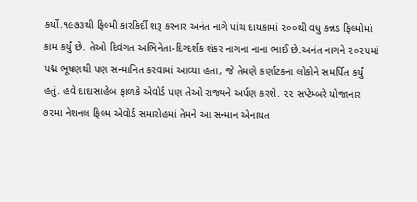કર્યો.૧૯૭૩થી ફિલ્મી કારકિર્દી શરૂ કરનાર અનંત નાગે પાંચ દાયકામાં ૨૦૦થી વધુ કન્નડ ફિલ્મોમાં કામ કર્યું છે. તેઓ દિવંગત અભિનેતા-દિગ્દર્શક શંકર નાગના નાના ભાઈ છે.અનંત નાગને ૨૦૨૫માં પદ્મ ભૂષણથી પણ સન્માનિત કરવામાં આવ્યા હતા, જે તેમણે કર્ણાટકના લોકોને સમર્પિત કર્યું હતું. હવે દાદાસાહેબ ફાળકે એવોર્ડ પણ તેઓ રાજ્યને અર્પણ કરશે. ૨૨ સપ્ટેમ્બરે યોજાનાર ૭૨મા નેશનલ ફિલ્મ એવોર્ડ સમારોહમાં તેમને આ સન્માન એનાયત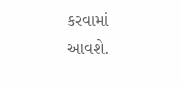કરવામાં આવશે.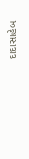દાદાસાહેબ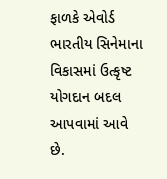ફાળકે એવોર્ડ ભારતીય સિનેમાના વિકાસમાં ઉત્કૃષ્ટ યોગદાન બદલ આપવામાં આવે છે.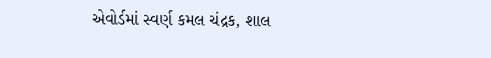એવોર્ડમાં સ્વર્ણ કમલ ચંદ્રક, શાલ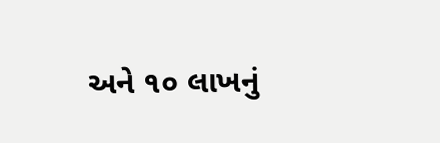અને ૧૦ લાખનું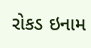રોકડ ઇનામ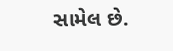સામેલ છે.